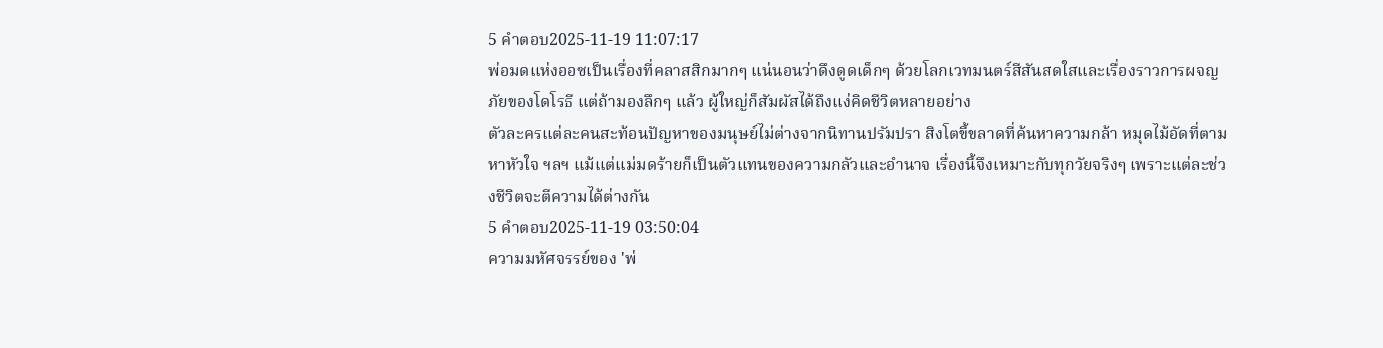5 คำตอบ2025-11-19 11:07:17
พ่อมดแห่งออซเป็นเรื่องที่คลาสสิกมากๆ แน่นอนว่าดึงดูดเด็กๆ ด้วยโลกเวทมนตร์สีสันสดใสและเรื่องราวการผจญภัยของโดโรธี แต่ถ้ามองลึกๆ แล้ว ผู้ใหญ่ก็สัมผัสได้ถึงแง่คิดชีวิตหลายอย่าง
ตัวละครแต่ละคนสะท้อนปัญหาของมนุษย์ไม่ต่างจากนิทานปรัมปรา สิงโตขี้ขลาดที่ค้นหาความกล้า หมุดไม้อัดที่ตามหาหัวใจ ฯลฯ แม้แต่แม่มดร้ายก็เป็นตัวแทนของความกลัวและอำนาจ เรื่องนี้จึงเหมาะกับทุกวัยจริงๆ เพราะแต่ละช่วงชีวิตจะตีความได้ต่างกัน
5 คำตอบ2025-11-19 03:50:04
ความมหัศจรรย์ของ 'พ่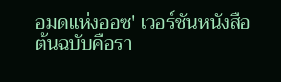อมดแห่งออซ' เวอร์ชันหนังสือต้นฉบับคือรา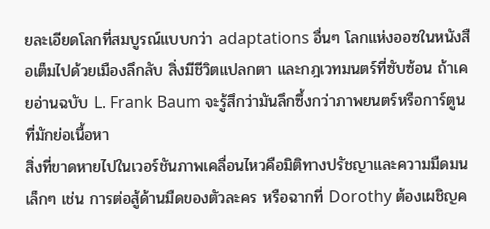ยละเอียดโลกที่สมบูรณ์แบบกว่า adaptations อื่นๆ โลกแห่งออซในหนังสือเต็มไปด้วยเมืองลึกลับ สิ่งมีชีวิตแปลกตา และกฎเวทมนตร์ที่ซับซ้อน ถ้าเคยอ่านฉบับ L. Frank Baum จะรู้สึกว่ามันลึกซึ้งกว่าภาพยนตร์หรือการ์ตูนที่มักย่อเนื้อหา
สิ่งที่ขาดหายไปในเวอร์ชันภาพเคลื่อนไหวคือมิติทางปรัชญาและความมืดมนเล็กๆ เช่น การต่อสู้ด้านมืดของตัวละคร หรือฉากที่ Dorothy ต้องเผชิญค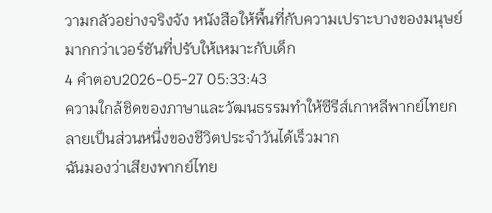วามกลัวอย่างจริงจัง หนังสือให้พื้นที่กับความเปราะบางของมนุษย์มากกว่าเวอร์ชันที่ปรับให้เหมาะกับเด็ก
4 คำตอบ2026-05-27 05:33:43
ความใกล้ชิดของภาษาและวัฒนธรรมทำให้ซีรีส์เกาหลีพากย์ไทยกลายเป็นส่วนหนึ่งของชีวิตประจำวันได้เร็วมาก
ฉันมองว่าเสียงพากย์ไทย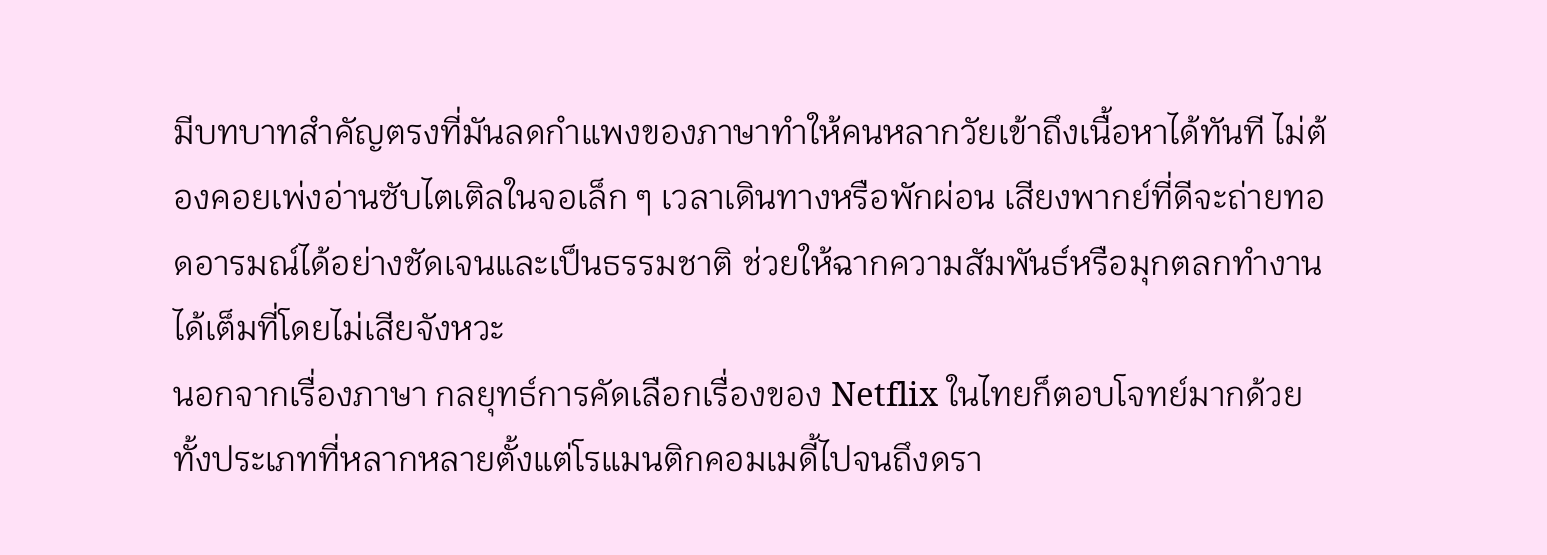มีบทบาทสำคัญตรงที่มันลดกำแพงของภาษาทำให้คนหลากวัยเข้าถึงเนื้อหาได้ทันที ไม่ต้องคอยเพ่งอ่านซับไตเติลในจอเล็ก ๆ เวลาเดินทางหรือพักผ่อน เสียงพากย์ที่ดีจะถ่ายทอดอารมณ์ได้อย่างชัดเจนและเป็นธรรมชาติ ช่วยให้ฉากความสัมพันธ์หรือมุกตลกทำงานได้เต็มที่โดยไม่เสียจังหวะ
นอกจากเรื่องภาษา กลยุทธ์การคัดเลือกเรื่องของ Netflix ในไทยก็ตอบโจทย์มากด้วย ทั้งประเภทที่หลากหลายตั้งแต่โรแมนติกคอมเมดี้ไปจนถึงดรา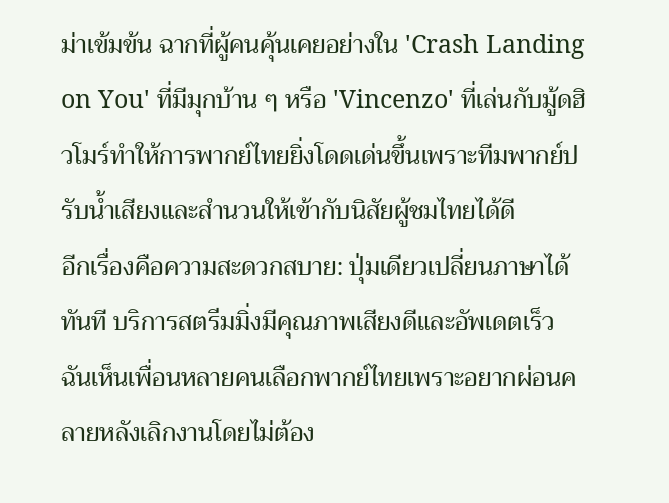ม่าเข้มข้น ฉากที่ผู้คนคุ้นเคยอย่างใน 'Crash Landing on You' ที่มีมุกบ้าน ๆ หรือ 'Vincenzo' ที่เล่นกับมู้ดฮิวโมร์ทำให้การพากย์ไทยยิ่งโดดเด่นขึ้นเพราะทีมพากย์ปรับน้ำเสียงและสำนวนให้เข้ากับนิสัยผู้ชมไทยได้ดี
อีกเรื่องคือความสะดวกสบาย: ปุ่มเดียวเปลี่ยนภาษาได้ทันที บริการสตรีมมิ่งมีคุณภาพเสียงดีและอัพเดตเร็ว ฉันเห็นเพื่อนหลายคนเลือกพากย์ไทยเพราะอยากผ่อนคลายหลังเลิกงานโดยไม่ต้อง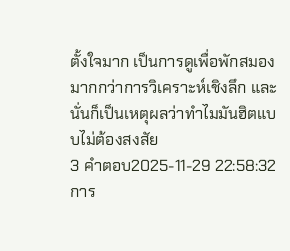ตั้งใจมาก เป็นการดูเพื่อพักสมองมากกว่าการวิเคราะห์เชิงลึก และนั่นก็เป็นเหตุผลว่าทำไมมันฮิตแบบไม่ต้องสงสัย
3 คำตอบ2025-11-29 22:58:32
การ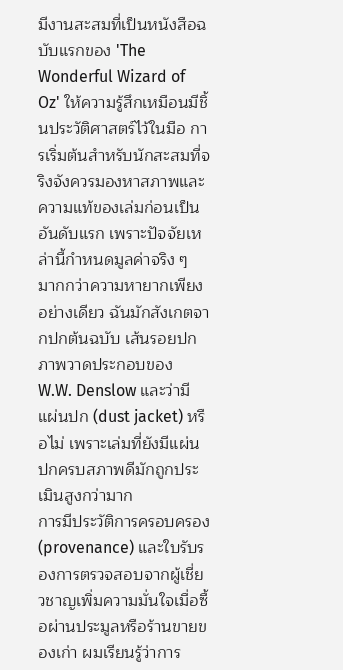มีงานสะสมที่เป็นหนังสือฉบับแรกของ 'The Wonderful Wizard of Oz' ให้ความรู้สึกเหมือนมีชิ้นประวัติศาสตร์ไว้ในมือ การเริ่มต้นสำหรับนักสะสมที่จริงจังควรมองหาสภาพและความแท้ของเล่มก่อนเป็นอันดับแรก เพราะปัจจัยเหล่านี้กำหนดมูลค่าจริง ๆ มากกว่าความหายากเพียงอย่างเดียว ฉันมักสังเกตจากปกต้นฉบับ เส้นรอยปก ภาพวาดประกอบของ W.W. Denslow และว่ามีแผ่นปก (dust jacket) หรือไม่ เพราะเล่มที่ยังมีแผ่นปกครบสภาพดีมักถูกประเมินสูงกว่ามาก
การมีประวัติการครอบครอง (provenance) และใบรับรองการตรวจสอบจากผู้เชี่ยวชาญเพิ่มความมั่นใจเมื่อซื้อผ่านประมูลหรือร้านขายของเก่า ผมเรียนรู้ว่าการ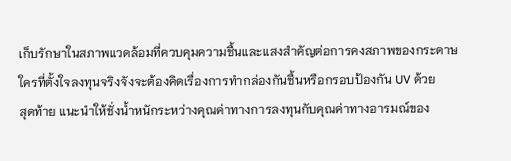เก็บรักษาในสภาพแวดล้อมที่ควบคุมความชื้นและแสงสำคัญต่อการคงสภาพของกระดาษ ใครที่ตั้งใจลงทุนจริงจังจะต้องคิดเรื่องการทำกล่องกันชื้นหรือกรอบป้องกัน UV ด้วย
สุดท้าย แนะนำให้ชั่งน้ำหนักระหว่างคุณค่าทางการลงทุนกับคุณค่าทางอารมณ์ของ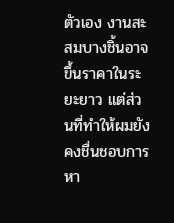ตัวเอง งานสะสมบางชิ้นอาจขึ้นราคาในระยะยาว แต่ส่วนที่ทำให้ผมยังคงชื่นชอบการหา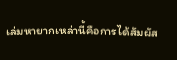เล่มหายากเหล่านี้คือการได้สัมผัส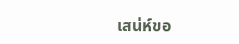เสน่ห์ขอ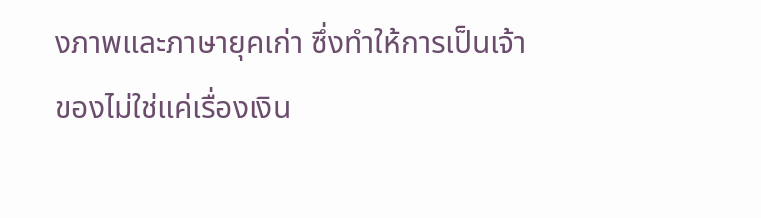งภาพและภาษายุคเก่า ซึ่งทำให้การเป็นเจ้าของไม่ใช่แค่เรื่องเงิน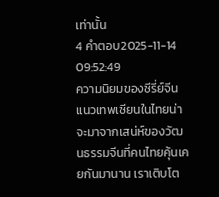เท่านั้น
4 คำตอบ2025-11-14 09:52:49
ความนิยมของซีรี่ย์จีนแนวเทพเซียนในไทยน่าจะมาจากเสน่ห์ของวัฒนธรรมจีนที่คนไทยคุ้นเคยกันมานาน เราเติบโต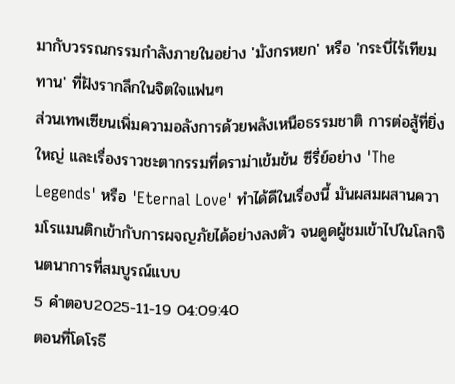มากับวรรณกรรมกำลังภายในอย่าง 'มังกรหยก' หรือ 'กระบี่ไร้เทียมทาน' ที่ฝังรากลึกในจิตใจแฟนๆ
ส่วนเทพเซียนเพิ่มความอลังการด้วยพลังเหนือธรรมชาติ การต่อสู้ที่ยิ่งใหญ่ และเรื่องราวชะตากรรมที่ดราม่าเข้มข้น ซีรี่ย์อย่าง 'The Legends' หรือ 'Eternal Love' ทำได้ดีในเรื่องนี้ มันผสมผสานความโรแมนติกเข้ากับการผจญภัยได้อย่างลงตัว จนดูดผู้ชมเข้าไปในโลกจินตนาการที่สมบูรณ์แบบ
5 คำตอบ2025-11-19 04:09:40
ตอนที่โดโรธี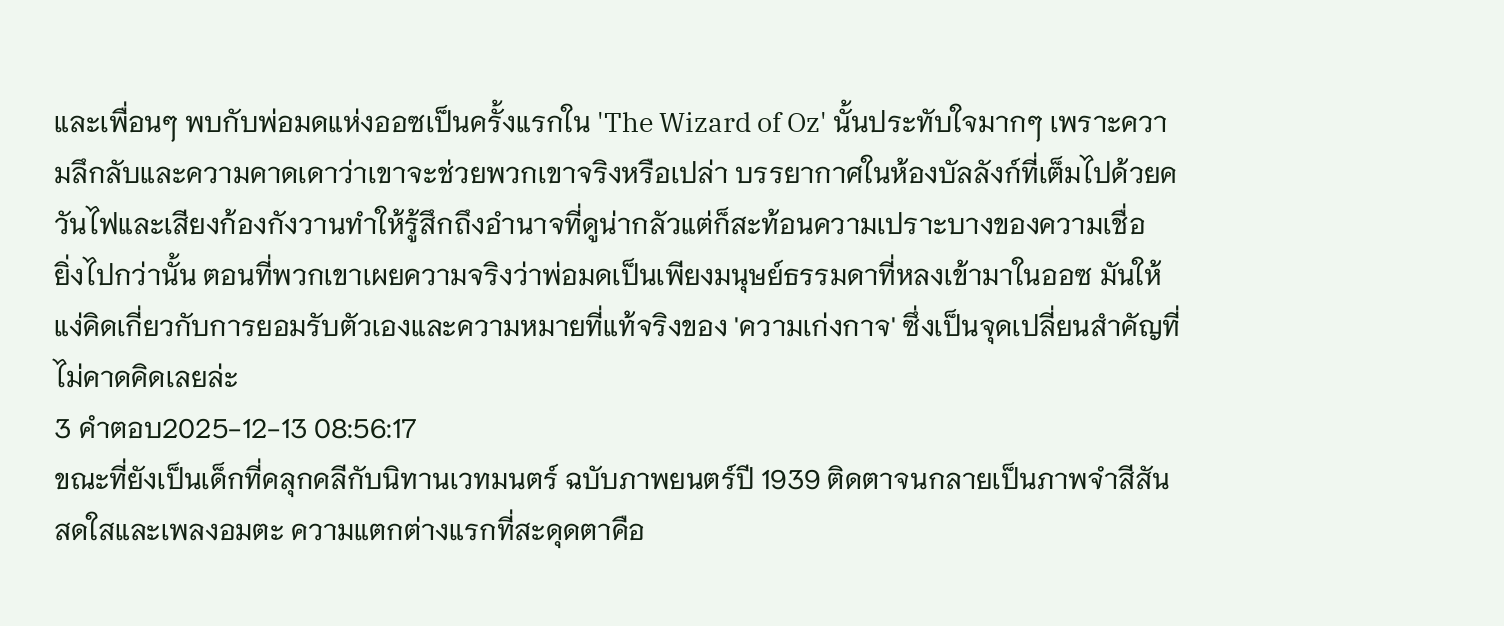และเพื่อนๆ พบกับพ่อมดแห่งออซเป็นครั้งแรกใน 'The Wizard of Oz' นั้นประทับใจมากๆ เพราะความลึกลับและความคาดเดาว่าเขาจะช่วยพวกเขาจริงหรือเปล่า บรรยากาศในห้องบัลลังก์ที่เต็มไปด้วยควันไฟและเสียงก้องกังวานทำให้รู้สึกถึงอำนาจที่ดูน่ากลัวแต่ก็สะท้อนความเปราะบางของความเชื่อ
ยิ่งไปกว่านั้น ตอนที่พวกเขาเผยความจริงว่าพ่อมดเป็นเพียงมนุษย์ธรรมดาที่หลงเข้ามาในออซ มันให้แง่คิดเกี่ยวกับการยอมรับตัวเองและความหมายที่แท้จริงของ 'ความเก่งกาจ' ซึ่งเป็นจุดเปลี่ยนสำคัญที่ไม่คาดคิดเลยล่ะ
3 คำตอบ2025-12-13 08:56:17
ขณะที่ยังเป็นเด็กที่คลุกคลีกับนิทานเวทมนตร์ ฉบับภาพยนตร์ปี 1939 ติดตาจนกลายเป็นภาพจำสีสันสดใสและเพลงอมตะ ความแตกต่างแรกที่สะดุดตาคือ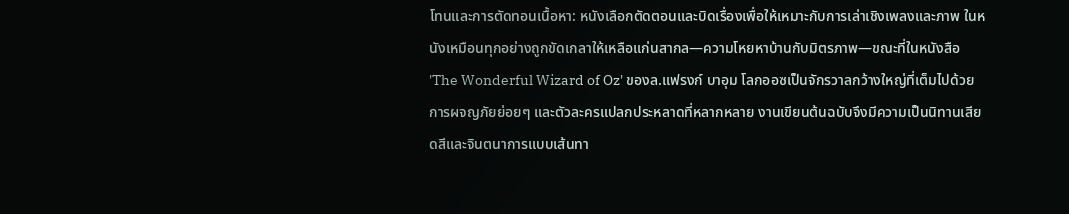โทนและการตัดทอนเนื้อหา: หนังเลือกตัดตอนและบิดเรื่องเพื่อให้เหมาะกับการเล่าเชิงเพลงและภาพ ในหนังเหมือนทุกอย่างถูกขัดเกลาให้เหลือแก่นสากล—ความโหยหาบ้านกับมิตรภาพ—ขณะที่ในหนังสือ 'The Wonderful Wizard of Oz' ของล.แฟรงก์ บาอุม โลกออซเป็นจักรวาลกว้างใหญ่ที่เต็มไปด้วยการผจญภัยย่อยๆ และตัวละครแปลกประหลาดที่หลากหลาย งานเขียนต้นฉบับจึงมีความเป็นนิทานเสียดสีและจินตนาการแบบเส้นทา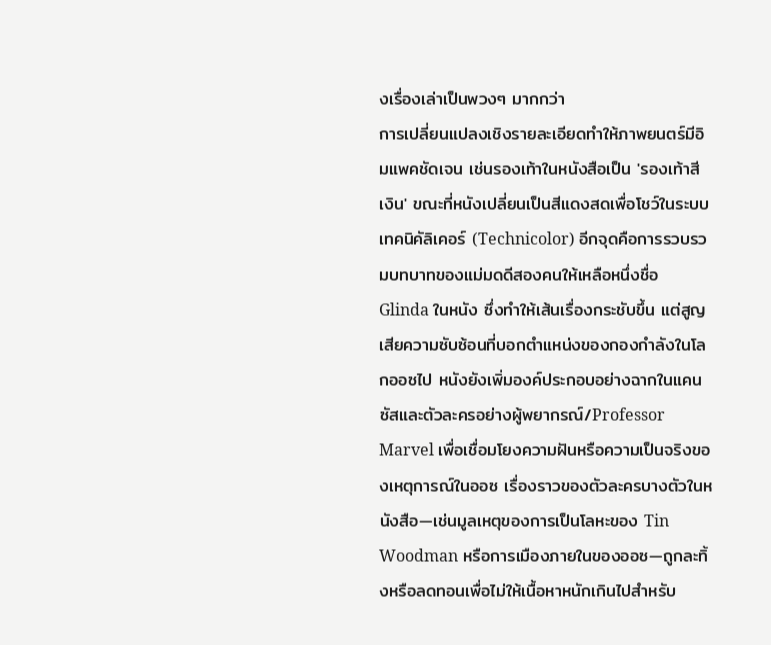งเรื่องเล่าเป็นพวงๆ มากกว่า
การเปลี่ยนแปลงเชิงรายละเอียดทำให้ภาพยนตร์มีอิมแพคชัดเจน เช่นรองเท้าในหนังสือเป็น 'รองเท้าสีเงิน' ขณะที่หนังเปลี่ยนเป็นสีแดงสดเพื่อโชว์ในระบบเทคนิคัลิเคอร์ (Technicolor) อีกจุดคือการรวบรวมบทบาทของแม่มดดีสองคนให้เหลือหนึ่งชื่อ Glinda ในหนัง ซึ่งทำให้เส้นเรื่องกระชับขึ้น แต่สูญเสียความซับซ้อนที่บอกตำแหน่งของกองกำลังในโลกออซไป หนังยังเพิ่มองค์ประกอบอย่างฉากในแคนซัสและตัวละครอย่างผู้พยากรณ์/Professor Marvel เพื่อเชื่อมโยงความฝันหรือความเป็นจริงของเหตุการณ์ในออซ เรื่องราวของตัวละครบางตัวในหนังสือ—เช่นมูลเหตุของการเป็นโลหะของ Tin Woodman หรือการเมืองภายในของออซ—ถูกละทิ้งหรือลดทอนเพื่อไม่ให้เนื้อหาหนักเกินไปสำหรับ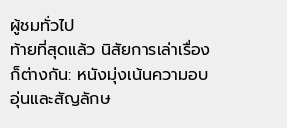ผู้ชมทั่วไป
ท้ายที่สุดแล้ว นิสัยการเล่าเรื่องก็ต่างกัน: หนังมุ่งเน้นความอบอุ่นและสัญลักษ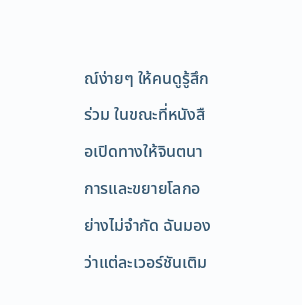ณ์ง่ายๆ ให้คนดูรู้สึกร่วม ในขณะที่หนังสือเปิดทางให้จินตนาการและขยายโลกอย่างไม่จำกัด ฉันมองว่าแต่ละเวอร์ชันเติม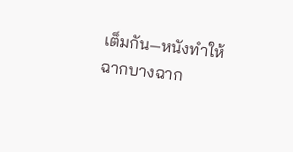เต็มกัน—หนังทำให้ฉากบางฉาก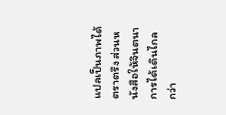แปลเป็นภาพได้ตราตรึง ส่วนหนังสือให้จินตนาการได้เดินไกลกว่า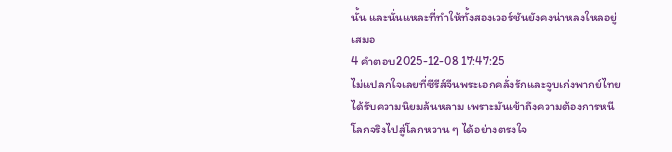นั้น และนั่นแหละที่ทำให้ทั้งสองเวอร์ชันยังคงน่าหลงใหลอยู่เสมอ
4 คำตอบ2025-12-08 17:47:25
ไม่แปลกใจเลยที่ซีรีส์จีนพระเอกคลั่งรักและจูบเก่งพากย์ไทยได้รับความนิยมล้นหลาม เพราะมันเข้าถึงความต้องการหนีโลกจริงไปสู่โลกหวาน ๆ ได้อย่างตรงใจ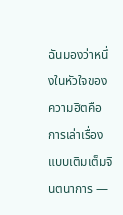ฉันมองว่าหนึ่งในหัวใจของความฮิตคือการเล่าเรื่องแบบเติมเต็มจินตนาการ —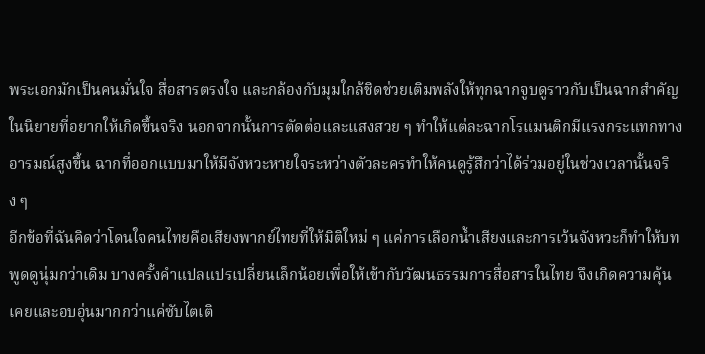พระเอกมักเป็นคนมั่นใจ สื่อสารตรงใจ และกล้องกับมุมใกล้ชิดช่วยเติมพลังให้ทุกฉากจูบดูราวกับเป็นฉากสำคัญในนิยายที่อยากให้เกิดขึ้นจริง นอกจากนั้นการตัดต่อและแสงสวย ๆ ทำให้แต่ละฉากโรแมนติกมีแรงกระแทกทางอารมณ์สูงขึ้น ฉากที่ออกแบบมาให้มีจังหวะหายใจระหว่างตัวละครทำให้คนดูรู้สึกว่าได้ร่วมอยู่ในช่วงเวลานั้นจริง ๆ
อีกข้อที่ฉันคิดว่าโดนใจคนไทยคือเสียงพากย์ไทยที่ให้มิติใหม่ ๆ แค่การเลือกน้ำเสียงและการเว้นจังหวะก็ทำให้บทพูดดูนุ่มกว่าเดิม บางครั้งคำแปลแปรเปลี่ยนเล็กน้อยเพื่อให้เข้ากับวัฒนธรรมการสื่อสารในไทย จึงเกิดความคุ้นเคยและอบอุ่นมากกว่าแค่ซับไตเติ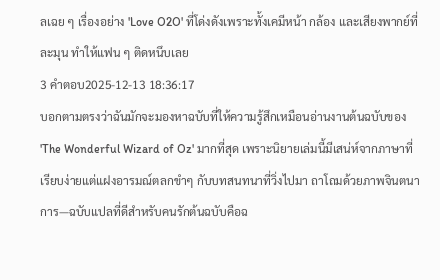ลเฉย ๆ เรื่องอย่าง 'Love O2O' ที่โด่งดังเพราะทั้งเคมีหน้า กล้อง และเสียงพากย์ที่ละมุน ทำให้แฟน ๆ ติดหนึบเลย
3 คำตอบ2025-12-13 18:36:17
บอกตามตรงว่าฉันมักจะมองหาฉบับที่ให้ความรู้สึกเหมือนอ่านงานต้นฉบับของ 'The Wonderful Wizard of Oz' มากที่สุด เพราะนิยายเล่มนี้มีเสน่ห์จากภาษาที่เรียบง่ายแต่แฝงอารมณ์ตลกขำๆ กับบทสนทนาที่วิ่งไปมา ถาโถมด้วยภาพจินตนาการ—ฉบับแปลที่ดีสำหรับคนรักต้นฉบับคือฉ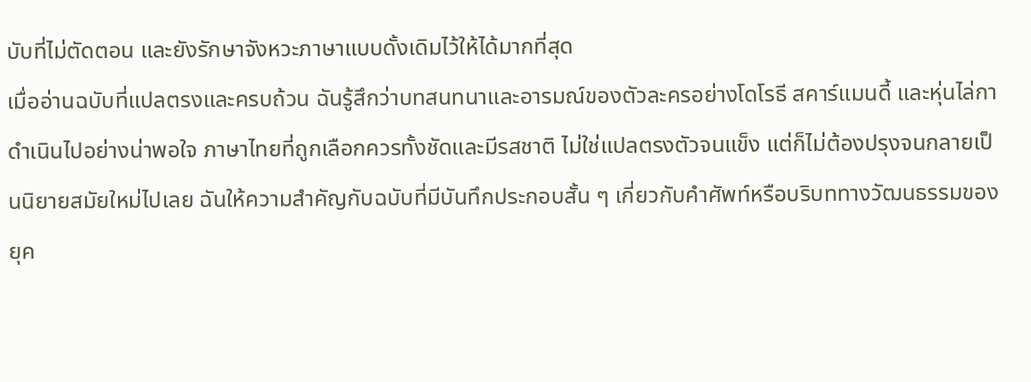บับที่ไม่ตัดตอน และยังรักษาจังหวะภาษาแบบดั้งเดิมไว้ให้ได้มากที่สุด
เมื่ออ่านฉบับที่แปลตรงและครบถ้วน ฉันรู้สึกว่าบทสนทนาและอารมณ์ของตัวละครอย่างโดโรธี สคาร์แมนดี้ และหุ่นไล่กาดำเนินไปอย่างน่าพอใจ ภาษาไทยที่ถูกเลือกควรทั้งชัดและมีรสชาติ ไม่ใช่แปลตรงตัวจนแข็ง แต่ก็ไม่ต้องปรุงจนกลายเป็นนิยายสมัยใหม่ไปเลย ฉันให้ความสำคัญกับฉบับที่มีบันทึกประกอบสั้น ๆ เกี่ยวกับคำศัพท์หรือบริบททางวัฒนธรรมของยุค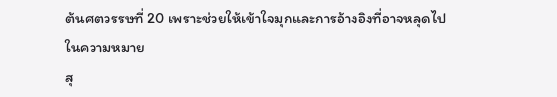ต้นศตวรรษที่ 20 เพราะช่วยให้เข้าใจมุกและการอ้างอิงที่อาจหลุดไปในความหมาย
สุ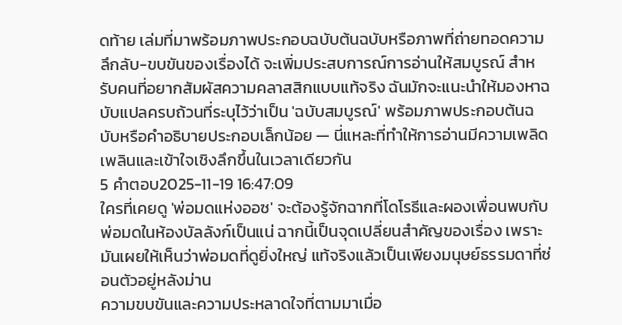ดท้าย เล่มที่มาพร้อมภาพประกอบฉบับต้นฉบับหรือภาพที่ถ่ายทอดความลึกลับ-ขบขันของเรื่องได้ จะเพิ่มประสบการณ์การอ่านให้สมบูรณ์ สำหรับคนที่อยากสัมผัสความคลาสสิกแบบแท้จริง ฉันมักจะแนะนำให้มองหาฉบับแปลครบถ้วนที่ระบุไว้ว่าเป็น 'ฉบับสมบูรณ์' พร้อมภาพประกอบต้นฉบับหรือคำอธิบายประกอบเล็กน้อย — นี่แหละที่ทำให้การอ่านมีความเพลิดเพลินและเข้าใจเชิงลึกขึ้นในเวลาเดียวกัน
5 คำตอบ2025-11-19 16:47:09
ใครที่เคยดู 'พ่อมดแห่งออซ' จะต้องรู้จักฉากที่โดโรธีและผองเพื่อนพบกับพ่อมดในห้องบัลลังก์เป็นแน่ ฉากนี้เป็นจุดเปลี่ยนสำคัญของเรื่อง เพราะมันเผยให้เห็นว่าพ่อมดที่ดูยิ่งใหญ่ แท้จริงแล้วเป็นเพียงมนุษย์ธรรมดาที่ซ่อนตัวอยู่หลังม่าน
ความขบขันและความประหลาดใจที่ตามมาเมื่อ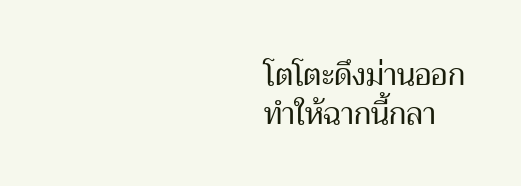โตโตะดึงม่านออก ทำให้ฉากนี้กลา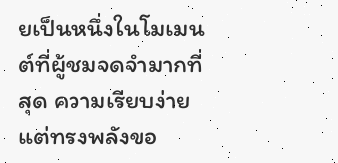ยเป็นหนึ่งในโมเมนต์ที่ผู้ชมจดจำมากที่สุด ความเรียบง่ายแต่ทรงพลังขอ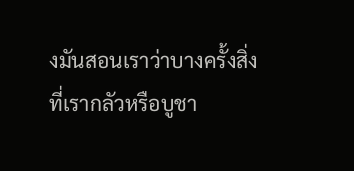งมันสอนเราว่าบางครั้งสิ่งที่เรากลัวหรือบูชา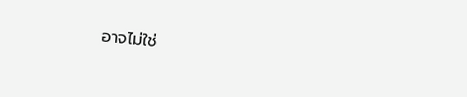อาจไม่ใช่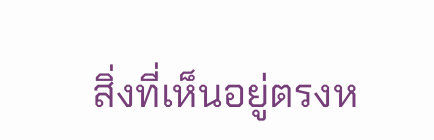สิ่งที่เห็นอยู่ตรงห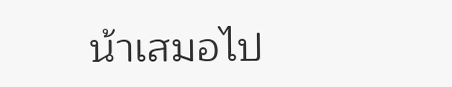น้าเสมอไป